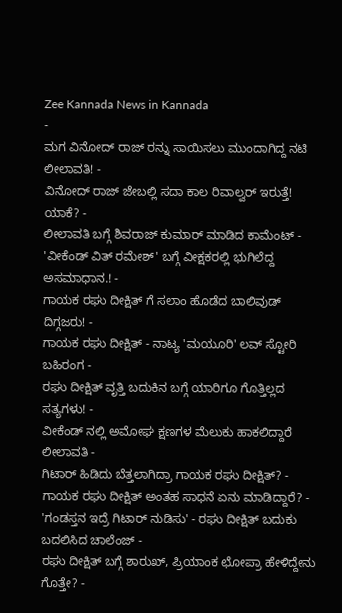Zee Kannada News in Kannada
-
ಮಗ ವಿನೋದ್ ರಾಜ್ ರನ್ನು ಸಾಯಿಸಲು ಮುಂದಾಗಿದ್ದ ನಟಿ ಲೀಲಾವತಿ! -
ವಿನೋದ್ ರಾಜ್ ಜೇಬಲ್ಲಿ ಸದಾ ಕಾಲ ರಿವಾಲ್ವರ್ ಇರುತ್ತೆ! ಯಾಕೆ? -
ಲೀಲಾವತಿ ಬಗ್ಗೆ ಶಿವರಾಜ್ ಕುಮಾರ್ ಮಾಡಿದ ಕಾಮೆಂಟ್ -
'ವೀಕೆಂಡ್ ವಿತ್ ರಮೇಶ್' ಬಗ್ಗೆ ವೀಕ್ಷಕರಲ್ಲಿ ಭುಗಿಲೆದ್ದ ಅಸಮಾಧಾನ.! -
ಗಾಯಕ ರಘು ದೀಕ್ಷಿತ್ ಗೆ ಸಲಾಂ ಹೊಡೆದ ಬಾಲಿವುಡ್ ದಿಗ್ಗಜರು! -
ಗಾಯಕ ರಘು ದೀಕ್ಷಿತ್ - ನಾಟ್ಯ 'ಮಯೂರಿ' ಲವ್ ಸ್ಟೋರಿ ಬಹಿರಂಗ -
ರಘು ದೀಕ್ಷಿತ್ ವೃತ್ತಿ ಬದುಕಿನ ಬಗ್ಗೆ ಯಾರಿಗೂ ಗೊತ್ತಿಲ್ಲದ ಸತ್ಯಗಳು! -
ವೀಕೆಂಡ್ ನಲ್ಲಿ ಅಮೋಘ ಕ್ಷಣಗಳ ಮೆಲುಕು ಹಾಕಲಿದ್ದಾರೆ ಲೀಲಾವತಿ -
ಗಿಟಾರ್ ಹಿಡಿದು ಬೆತ್ತಲಾಗಿದ್ರಾ ಗಾಯಕ ರಘು ದೀಕ್ಷಿತ್? -
ಗಾಯಕ ರಘು ದೀಕ್ಷಿತ್ ಅಂತಹ ಸಾಧನೆ ಏನು ಮಾಡಿದ್ದಾರೆ? -
'ಗಂಡಸ್ತನ ಇದ್ರೆ ಗಿಟಾರ್ ನುಡಿಸು' - ರಘು ದೀಕ್ಷಿತ್ ಬದುಕು ಬದಲಿಸಿದ ಚಾಲೆಂಜ್ -
ರಘು ದೀಕ್ಷಿತ್ ಬಗ್ಗೆ ಶಾರುಖ್, ಪ್ರಿಯಾಂಕ ಛೋಪ್ರಾ ಹೇಳಿದ್ದೇನು ಗೊತ್ತೇ? -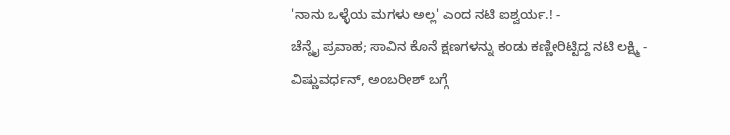'ನಾನು ಒಳ್ಳೆಯ ಮಗಳು ಅಲ್ಲ' ಎಂದ ನಟಿ ಐಶ್ವರ್ಯ.! -
ಚೆನ್ನೈ ಪ್ರವಾಹ; ಸಾವಿನ ಕೊನೆ ಕ್ಷಣಗಳನ್ನು ಕಂಡು ಕಣ್ಣೀರಿಟ್ಟಿದ್ದ ನಟಿ ಲಕ್ಷ್ಮಿ -
ವಿಷ್ಣುವರ್ಧನ್, ಅಂಬರೀಶ್ ಬಗ್ಗೆ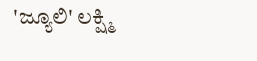'ಜ್ಯೂಲಿ' ಲಕ್ಷ್ಮಿ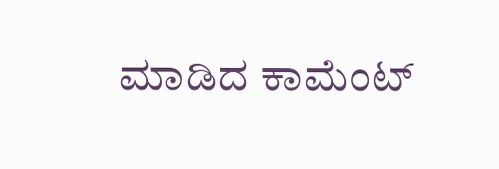ಮಾಡಿದ ಕಾಮೆಂಟ್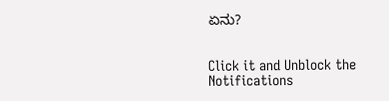ಏನು?


Click it and Unblock the Notifications